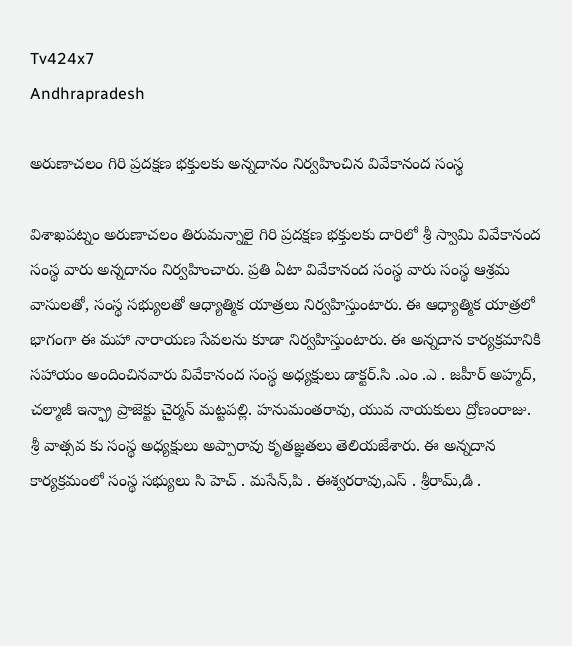Tv424x7
Andhrapradesh

అరుణాచలం గిరి ప్రదక్షణ భక్తులకు అన్నదానం నిర్వహించిన వివేకానంద సంస్థ

విశాఖపట్నం అరుణాచలం తిరుమన్నాలై గిరి ప్రదక్షణ భక్తులకు దారిలో శ్రీ స్వామి వివేకానంద సంస్థ వారు అన్నదానం నిర్వహించారు. ప్రతి ఏటా వివేకానంద సంస్థ వారు సంస్థ ఆశ్రమ వాసులతో, సంస్థ సభ్యులతో ఆధ్యాత్మిక యాత్రలు నిర్వహిస్తుంటారు. ఈ ఆధ్యాత్మిక యాత్రలో భాగంగా ఈ మహా నారాయణ సేవలను కూడా నిర్వహిస్తుంటారు. ఈ అన్నదాన కార్యక్రమానికి సహాయం అందించినవారు వివేకానంద సంస్థ అధ్యక్షులు డాక్టర్.సి .ఎం .ఎ . జహీర్ అహ్మద్, చల్మాజీ ఇన్ఫ్రా ప్రాజెక్టు చైర్మన్ మట్టపల్లి. హనుమంతరావు, యువ నాయకులు ద్రోణంరాజు. శ్రీ వాత్సవ కు సంస్థ అధ్యక్షులు అప్పారావు కృతజ్ఞతలు తెలియజేశారు. ఈ అన్నదాన కార్యక్రమంలో సంస్థ సభ్యులు సి హెచ్ . మసేన్,పి . ఈశ్వరరావు,ఎస్ . శ్రీరామ్,డి .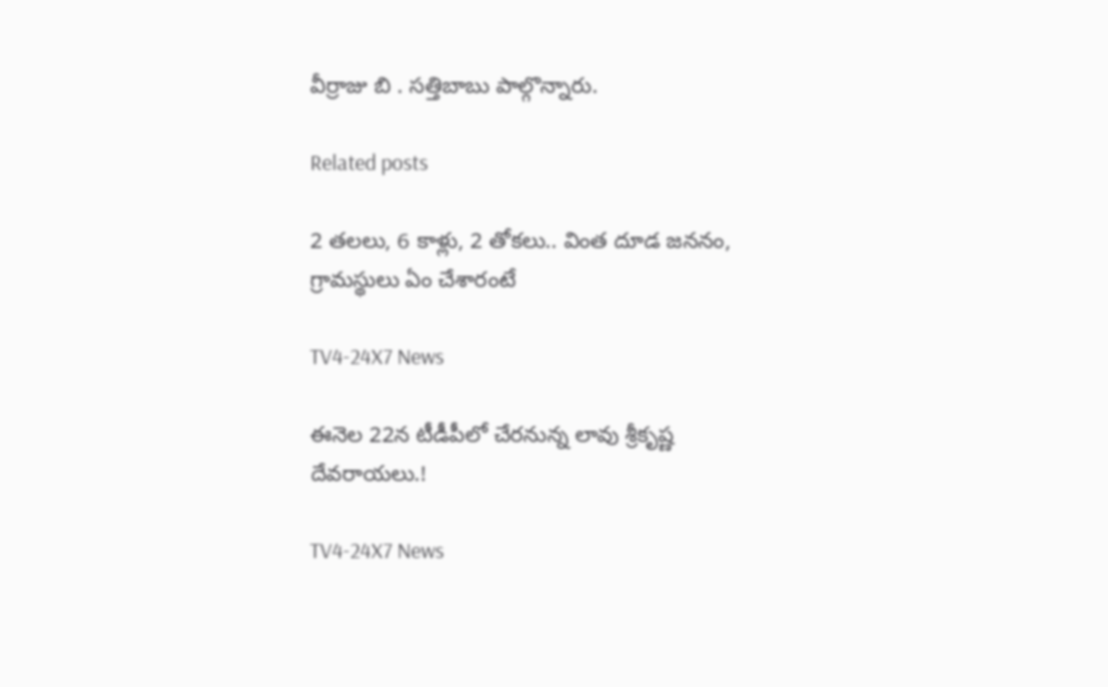వీర్రాజు బి . సత్తిబాబు పాల్గొన్నారు.

Related posts

2 తలలు, 6 కాళ్లు, 2 తోకలు.. వింత దూడ జననం, గ్రామస్థులు ఏం చేశారంటే

TV4-24X7 News

ఈనెల 22న టీడీపీలో చేరనున్న లావు శ్రీకృష్ణ దేవరాయలు.!

TV4-24X7 News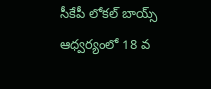సీకేపీ లోకల్ బాయ్స్ ఆధ్వర్యంలో 18 వ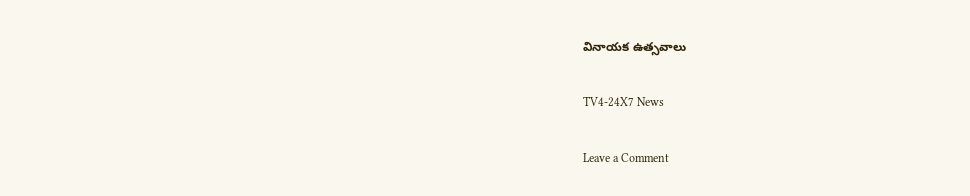వినాయక ఉత్సవాలు

TV4-24X7 News

Leave a Comment